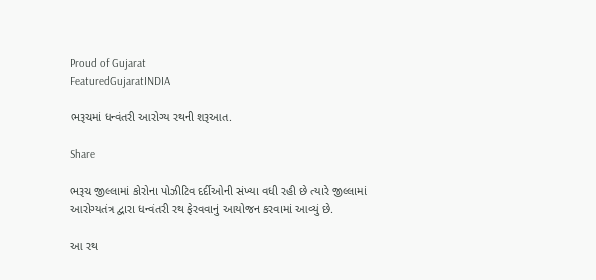Proud of Gujarat
FeaturedGujaratINDIA

ભરૂચમાં ધન્વંતરી આરોગ્ય રથની શરૂઆત.

Share

ભરૂચ જીલ્લામાં કોરોના પોઝીટિવ દર્દીઓની સંખ્યા વધી રહી છે ત્યારે જીલ્લામાં આરોગ્યતંત્ર દ્વારા ધન્વંતરી રથ ફેરવવાનું આયોજન કરવામાં આવ્યું છે.

આ રથ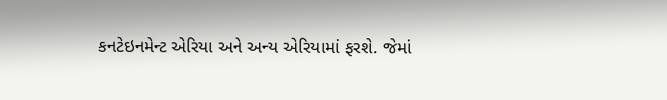કનટેઇનમેન્ટ એરિયા અને અન્ય એરિયામાં ફરશે. જેમાં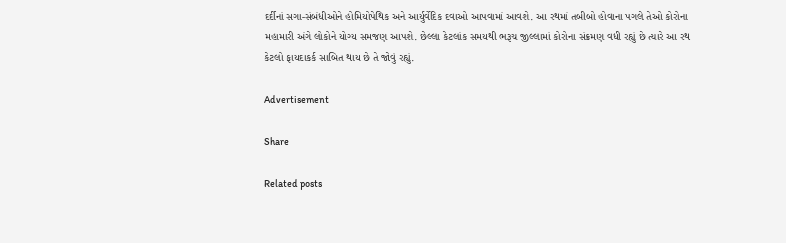દર્દીનાં સગા-સંબંધીઓને હોમિયોપેથિક અને આર્યુર્વેદિક દવાઓ આપવામાં આવશે. આ રથમાં તબીબો હોવાના પગલે તેઓ કોરોના મહામારી અંગે લોકોને યોગ્ય સમજણ આપશે. છેલ્લા કેટલાંક સમયથી ભરૂચ જીલ્લામાં કોરોના સંક્રમણ વધી રહ્યું છે ત્યારે આ રથ કેટલો ફાયદાકર્ક સાબિત થાય છે તે જોવું રહ્યું.

Advertisement

Share

Related posts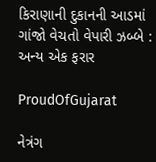કિરાણાની દુકાનની આડમાં ગાંજો વેચતો વેપારી ઝબ્બે : અન્ય એક ફરાર

ProudOfGujarat

નેત્રંગ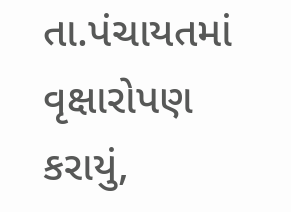તા.પંચાયતમાં વૃક્ષારોપણ કરાયું,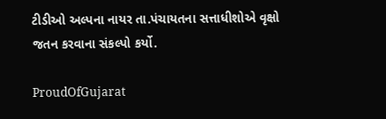ટીડીઓ અલ્પના નાયર તા.પંચાયતના સત્તાધીશોએ વૃક્ષો જતન કરવાના સંકલ્પો કર્યો.

ProudOfGujarat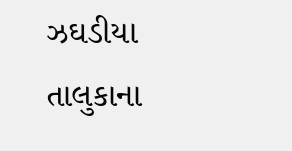ઝઘડીયા તાલુકાના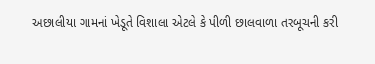અછાલીયા ગામનાં ખેડૂતે વિશાલા એટલે કે પીળી છાલવાળા તરબૂચની કરી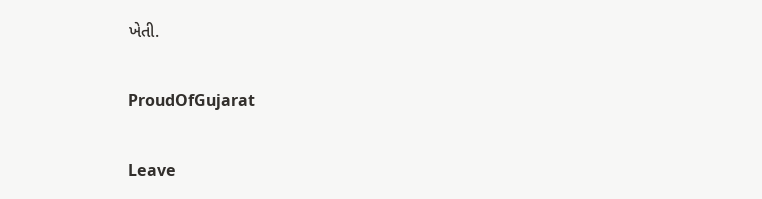ખેતી.

ProudOfGujarat

Leave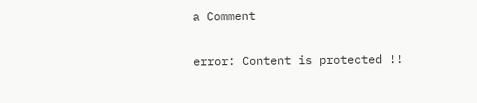a Comment

error: Content is protected !!